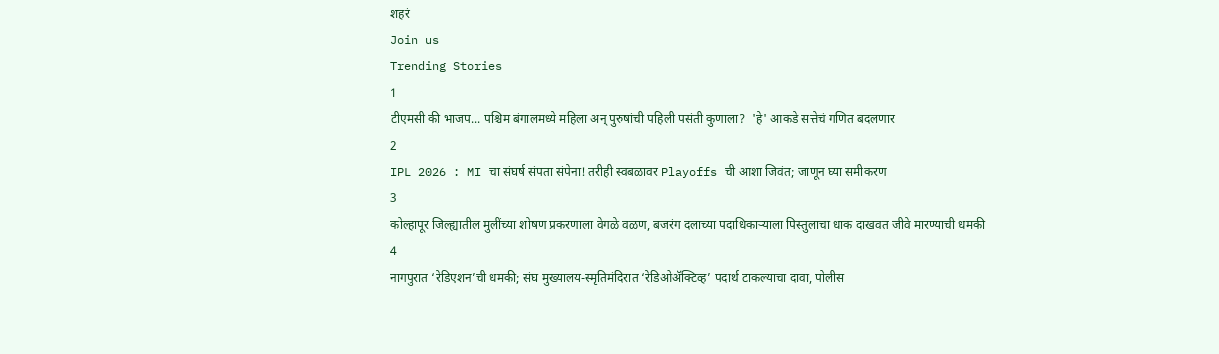शहरं
Join us
Trending Stories
1
टीएमसी की भाजप... पश्चिम बंगालमध्ये महिला अन् पुरुषांची पहिली पसंती कुणाला?  'हे' आकडे सत्तेचं गणित बदलणार
2
IPL 2026 : MI चा संघर्ष संपता संपेना! तरीही स्वबळावर Playoffs ची आशा जिवंत; जाणून घ्या समीकरण
3
कोल्हापूर जिल्ह्यातील मुलींच्या शोषण प्रकरणाला वेगळे वळण, बजरंग दलाच्या पदाधिकाऱ्याला पिस्तुलाचा धाक दाखवत जीवे मारण्याची धमकी
4
नागपुरात ‘रेडिएशन’ची धमकी; संघ मुख्यालय-स्मृतिमंदिरात ‘रेडिओॲक्टिव्ह’ पदार्थ टाकल्याचा दावा, पोलीस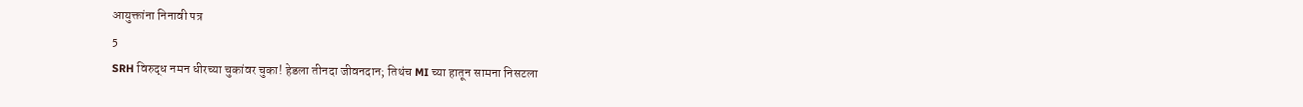आयुक्तांना निनावी पत्र
5
SRH विरुद्ध नमन धीरच्या चुकांवर चुका! हेडला तीनदा जीवनदान; तिथंच MI च्या हातून सामना निसटला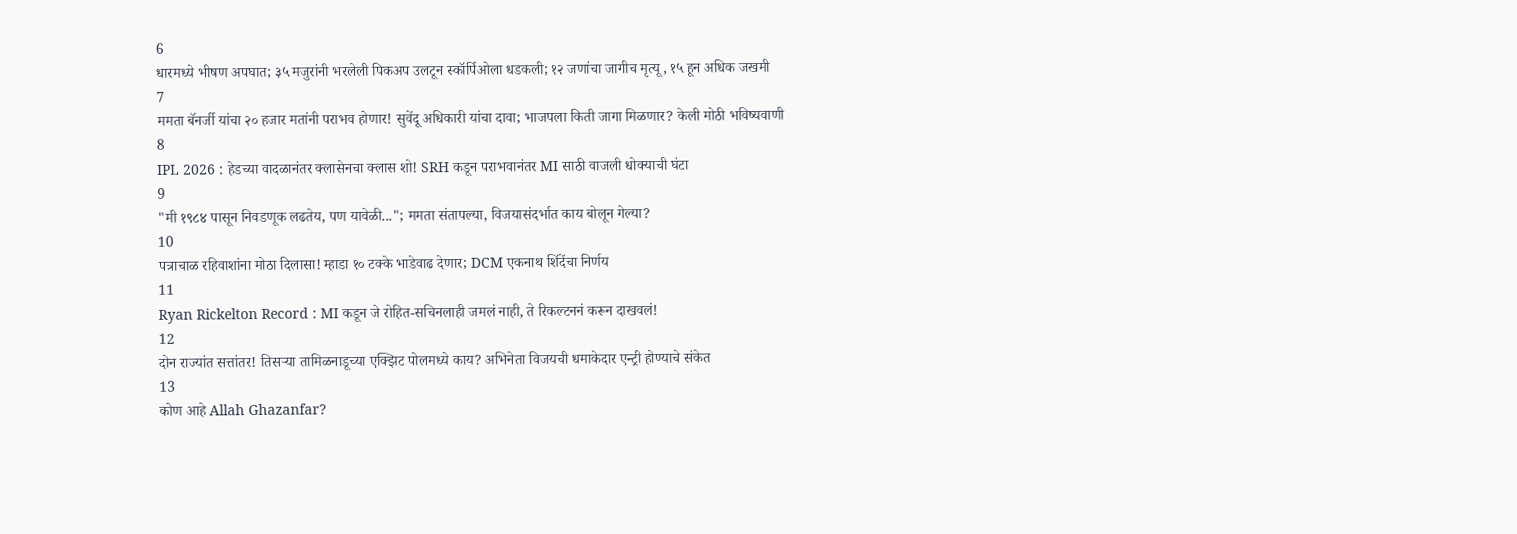6
धारमध्ये भीषण अपघात; ३५ मजुरांनी भरलेली पिकअप उलटून स्कॉर्पिओला धडकली; १२ जणांचा जागीच मृत्यू, १५ हून अधिक जखमी
7
ममता बॅनर्जी यांचा २० हजार मतांनी पराभव होणार! सुवेंदू अधिकारी यांचा दावा; भाजपला किती जागा मिळणार? केली मोठी भविष्यवाणी
8
IPL 2026 : हेडच्या वादळानंतर क्लासेनचा क्लास शो! SRH कडून पराभवानंतर MI साठी वाजली धोक्याची घंटा
9
"मी १९८४ पासून निवडणूक लढतेय, पण यावेळी..."; ममता संतापल्या, विजयासंदर्भात काय बोलून गेल्या?
10
पत्राचाळ रहिवाशांना मोठा दिलासा! म्हाडा १० टक्के भाडेवाढ देणार; DCM एकनाथ शिंदेंचा निर्णय
11
Ryan Rickelton Record : MI कडून जे रोहित-सचिनलाही जमलं नाही, ते रिकल्टननं करून दाखवलं!
12
दोन राज्यांत सत्तांतर! तिसऱ्या तामिळनाडूच्या एक्झिट पोलमध्ये काय? अभिनेता विजयची धमाकेदार एन्ट्री होण्याचे संकेत
13
कोण आहे Allah Ghazanfar?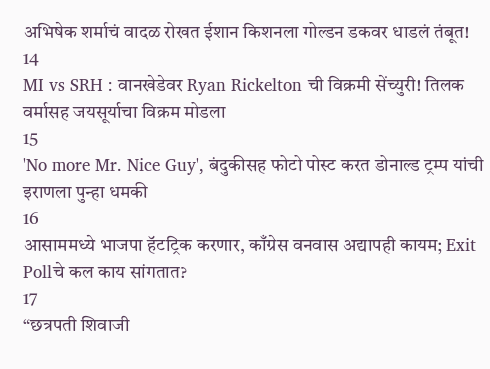अभिषेक शर्माचं वादळ रोखत ईशान किशनला गोल्डन डकवर धाडलं तंबूत!
14
MI vs SRH : वानखेडेवर Ryan Rickelton ची विक्रमी सेंच्युरी! तिलक वर्मासह जयसूर्याचा विक्रम मोडला
15
'No more Mr. Nice Guy', बंदुकीसह फोटो पोस्ट करत डोनाल्ड ट्रम्प यांची इराणला पुन्हा धमकी
16
आसाममध्ये भाजपा हॅटट्रिक करणार, काँग्रेस वनवास अद्यापही कायम; Exit Pollचे कल काय सांगतात?
17
“छत्रपती शिवाजी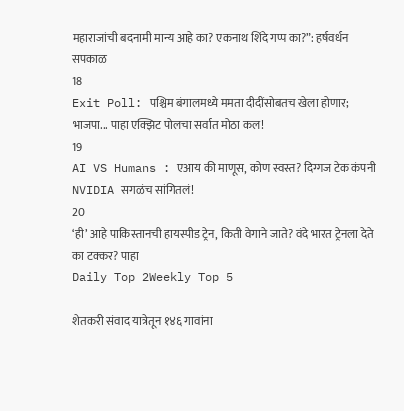महाराजांची बदनामी मान्य आहे का? एकनाथ शिंदे गप्प का?”: हर्षवर्धन सपकाळ
18
Exit Poll: पश्चिम बंगालमध्ये ममता दीदींसोबतच खेला होणार; भाजपा... पाहा एक्झिट पोलचा सर्वात मोठा कल!
19
AI VS Humans : एआय की माणूस, कोण स्वस्त? दिग्गज टेक कंपनी NVIDIA सगळंच सांगितलं!
20
‘ही’ आहे पाकिस्तानची हायस्पीड ट्रेन, किती वेगाने जाते? वंदे भारत ट्रेनला देते का टक्कर? पाहा
Daily Top 2Weekly Top 5

शेतकरी संवाद यात्रेतून १४६ गावांना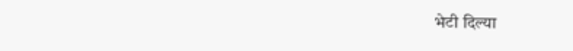भेटी दिल्या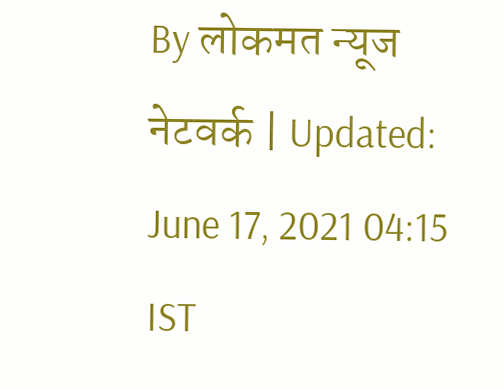By लोकमत न्यूज नेटवर्क | Updated: June 17, 2021 04:15 IST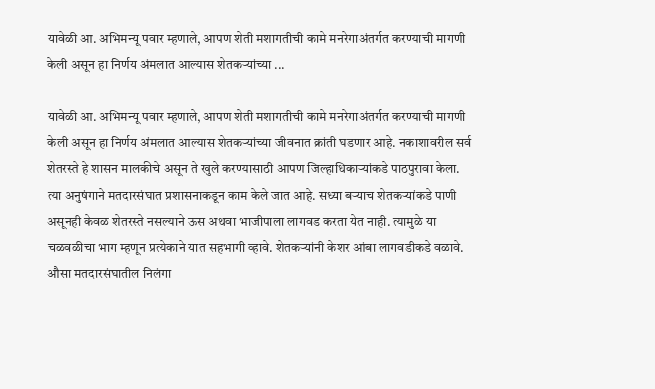यावेळी आ. अभिमन्यू पवार म्हणाले, आपण शेती मशागतीची कामे मनरेगाअंतर्गत करण्याची मागणी केली असून हा निर्णय अंमलात आल्यास शेतकऱ्यांच्या ...

यावेळी आ. अभिमन्यू पवार म्हणाले, आपण शेती मशागतीची कामे मनरेगाअंतर्गत करण्याची मागणी केली असून हा निर्णय अंमलात आल्यास शेतकऱ्यांच्या जीवनात क्रांती घडणार आहे. नकाशावरील सर्व शेतरस्ते हे शासन मालकीचे असून ते खुले करण्यासाठी आपण जिल्हाधिकाऱ्यांकडे पाठपुरावा केला. त्या अनुषंगाने मतदारसंघात प्रशासनाकडून काम केले जात आहे. सध्या बऱ्याच शेतकऱ्यांकडे पाणी असूनही केवळ शेतरस्ते नसल्याने ऊस अथवा भाजीपाला लागवड करता येत नाही. त्यामुळे या चळवळीचा भाग म्हणून प्रत्येकाने यात सहभागी व्हावे. शेतकऱ्यांनी केशर आंबा लागवडीकडे वळावे. औसा मतदारसंघातील निलंगा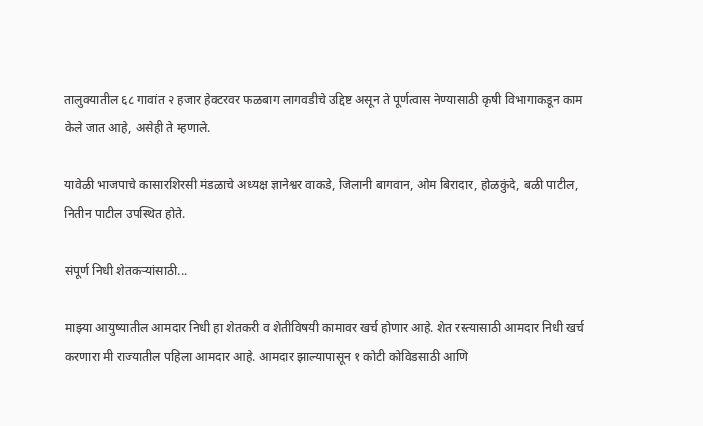तालुक्यातील ६८ गावांत २ हजार हेक्टरवर फळबाग लागवडीचे उद्दिष्ट असून ते पूर्णत्वास नेण्यासाठी कृषी विभागाकडून काम केले जात आहे, असेही ते म्हणाले.

यावेळी भाजपाचे कासारशिरसी मंडळाचे अध्यक्ष ज्ञानेश्वर वाकडे, जिलानी बागवान, ओम बिरादार, होळकुंदे, बळी पाटील, नितीन पाटील उपस्थित होते.

संपूर्ण निधी शेतकऱ्यांसाठी...

माझ्या आयुष्यातील आमदार निधी हा शेतकरी व शेतीविषयी कामावर खर्च होणार आहे. शेत रस्त्यासाठी आमदार निधी खर्च करणारा मी राज्यातील पहिला आमदार आहे. आमदार झाल्यापासून १ कोटी कोविडसाठी आणि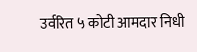उर्वरित ५ कोटी आमदार निधी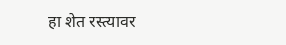हा शेत रस्त्यावर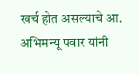खर्च होत असल्याचे आ. अभिमन्यू पवार यांनी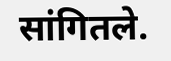सांगितले.